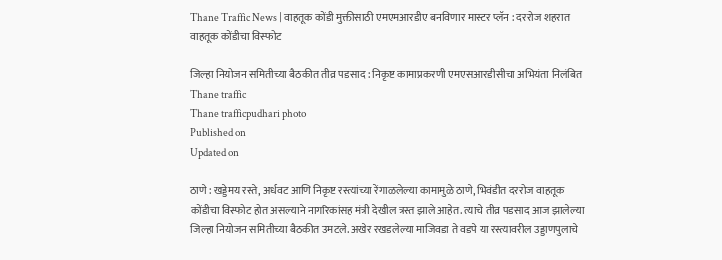Thane Traffic News | वाहतूक कोंडी मुक्तीसाठी एमएमआरडीए बनविणार मास्टर प्लॅन : दररोज शहरात वाहतूक कोंडीचा विस्‍फोट

जिल्हा नियोजन समितीच्या बैठकीत तीव्र पडसाद : निकृष्ट कामाप्रकरणी एमएसआरडीसीचा अभियंता निलंबित
Thane traffic
Thane trafficpudhari photo
Published on
Updated on

ठाणे : खड्डेमय रस्ते, अर्धवट आणि निकृष्ट रस्त्यांच्या रेंगाळलेल्या कामामुळे ठाणे, भिवंडीत दररोज वाहतूक कोंडीचा विस्फोट होत असल्याने नागरिकांसह मंत्री देखील त्रस्त झाले आहेत. त्याचे तीव्र पडसाद आज झालेल्या जिल्हा नियोजन समितीच्या बैठकीत उमटले. अखेर रखडलेल्या माजिवडा ते वडपे या रस्त्यावरील उड्डाणपुलाचे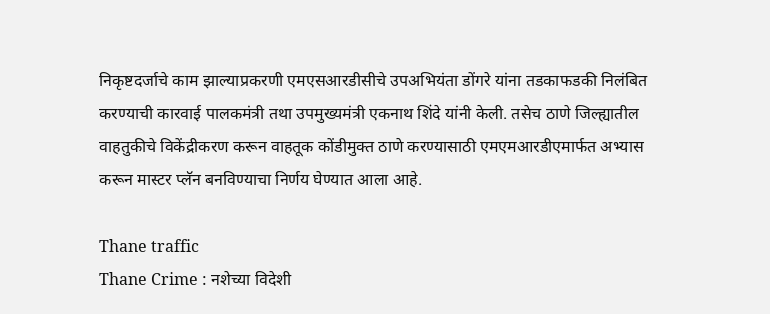निकृष्टदर्जाचे काम झाल्याप्रकरणी एमएसआरडीसीचे उपअभियंता डोंगरे यांना तडकाफडकी निलंबित करण्याची कारवाई पालकमंत्री तथा उपमुख्यमंत्री एकनाथ शिंदे यांनी केली. तसेच ठाणे जिल्ह्यातील वाहतुकीचे विकेंद्रीकरण करून वाहतूक कोंडीमुक्त ठाणे करण्यासाठी एमएमआरडीएमार्फत अभ्यास करून मास्टर प्लॅन बनविण्याचा निर्णय घेण्यात आला आहे.

Thane traffic
Thane Crime : नशेच्या विदेशी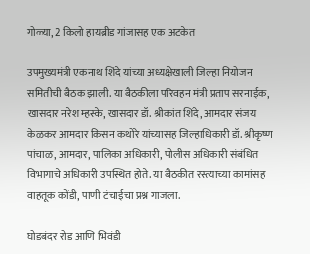गोळ्या, 2 किलो हायब्रीड गांजासह एक अटकेत

उपमुख्यमंत्री एकनाथ शिंदे यांच्या अध्यक्षेखाली जिल्हा नियोजन समितीची बैठक झाली. या बैठकीला परिवहन मंत्री प्रताप सरनाईक, खासदार नरेश म्हस्के, खासदार डॉ. श्रीकांत शिंदे, आमदार संजय केळकर आमदार किसन कथोरे यांच्यासह जिल्हाधिकारी डॉ. श्रीकृष्ण पांचाळ, आमदार, पालिका अधिकारी, पोलीस अधिकारी संबंधित विभागाचे अधिकारी उपस्थित होते. या बैठकीत रस्त्याच्या कामांसह वाहतूक कोंडी, पाणी टंचाईचा प्रश्न गाजला.

घोडबंदर रोड आणि भिवंडी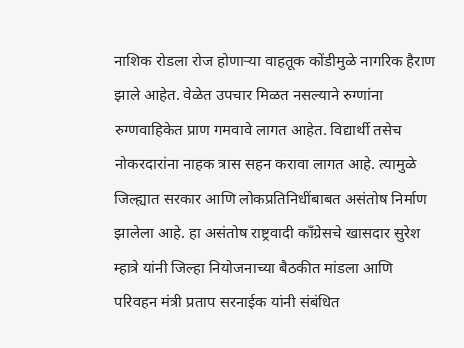नाशिक रोडला रोज होणाऱ्या वाहतूक कोंडीमुळे नागरिक हैराण झाले आहेत. वेळेत उपचार मिळत नसल्याने रुग्णांना रुग्णवाहिकेत प्राण गमवावे लागत आहेत. विद्यार्थी तसेच नोकरदारांना नाहक त्रास सहन करावा लागत आहे. त्यामुळे जिल्ह्यात सरकार आणि लोकप्रतिनिधींबाबत असंतोष निर्माण झालेला आहे. हा असंतोष राष्ट्रवादी काँग्रेसचे खासदार सुरेश म्हात्रे यांनी जिल्हा नियोजनाच्या बैठकीत मांडला आणि परिवहन मंत्री प्रताप सरनाईक यांनी संबंधित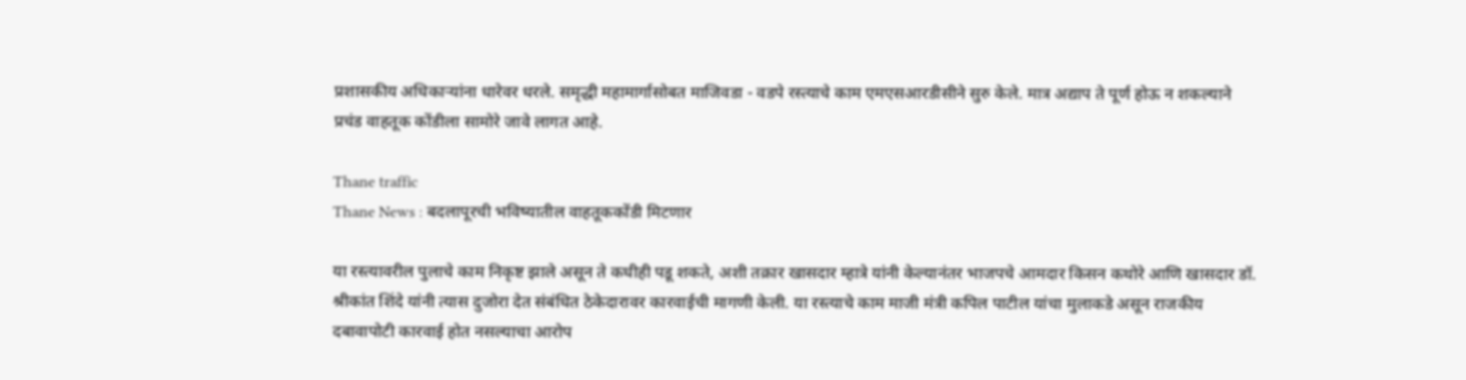प्रशासकीय अधिकाऱ्यांना धारेवर धरले. समृद्धी महामार्गासोबत माजिवडा - वडपे रस्त्याचे काम एमएसआरडीसीने सुरु केले. मात्र अद्याप ते पूर्ण होऊ न शकल्याने प्रचंड वाहतूक कोंडीला सामोरे जावे लागत आहे.

Thane traffic
Thane News : बदलापूरची भविष्यातील वाहतूककोंडी मिटणार

या रस्त्यावरील पुलाचे काम निकृष्ट झाले असून ते कधीही पडू शकते, अशी तक्रार खासदार म्हात्रे यांनी केल्यानंतर भाजपचे आमदार किसन कथोरे आणि खासदार डॉ. श्रीकांत शिंदे यांनी त्यास दुजोरा देत संबंधित ठेकेदारावर कारवाईची मागणी केली. या रस्त्याचे काम माजी मंत्री कपिल पाटील यांचा मुलाकडे असून राजकीय दबावापोटी कारवाई होत नसल्याचा आरोप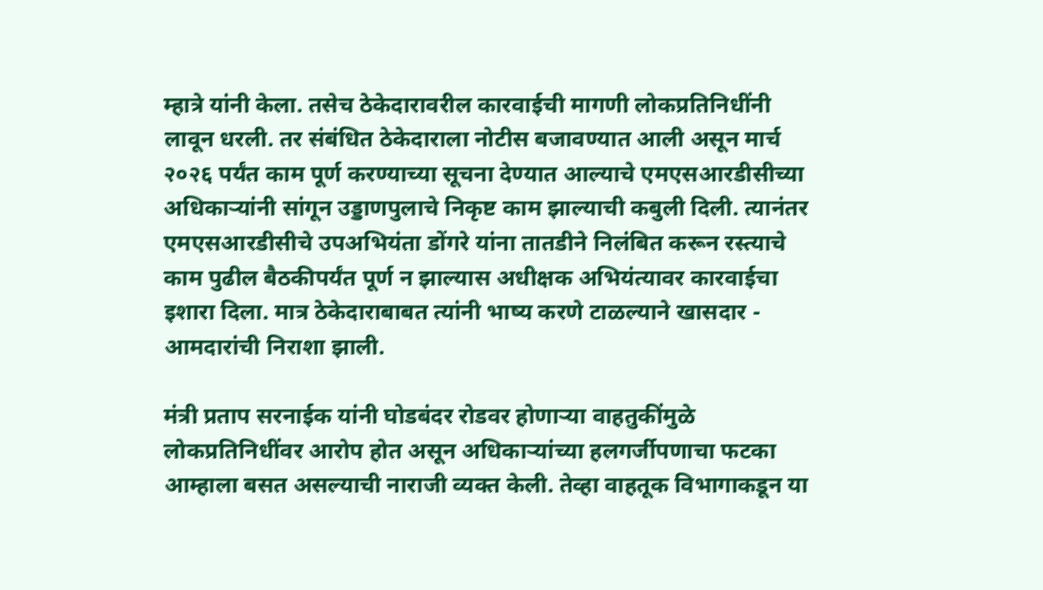म्हात्रे यांनी केला. तसेच ठेकेदारावरील कारवाईची मागणी लोकप्रतिनिधींनी लावून धरली. तर संबंधित ठेकेदाराला नोटीस बजावण्यात आली असून मार्च २०२६ पर्यंत काम पूर्ण करण्याच्या सूचना देण्यात आल्याचे एमएसआरडीसीच्या अधिकाऱ्यांनी सांगून उड्डाणपुलाचे निकृष्ट काम झाल्याची कबुली दिली. त्यानंतर एमएसआरडीसीचे उपअभियंता डोंगरे यांना तातडीने निलंबित करून रस्त्याचे काम पुढील बैठकीपर्यंत पूर्ण न झाल्यास अधीक्षक अभियंत्यावर कारवाईचा इशारा दिला. मात्र ठेकेदाराबाबत त्यांनी भाष्य करणे टाळल्याने खासदार - आमदारांची निराशा झाली.

मंत्री प्रताप सरनाईक यांनी घोडबंदर रोडवर होणाऱ्या वाहतुकींमुळे लोकप्रतिनिधींवर आरोप होत असून अधिकाऱ्यांच्या हलगर्जीपणाचा फटका आम्हाला बसत असल्याची नाराजी व्यक्त केली. तेव्हा वाहतूक विभागाकडून या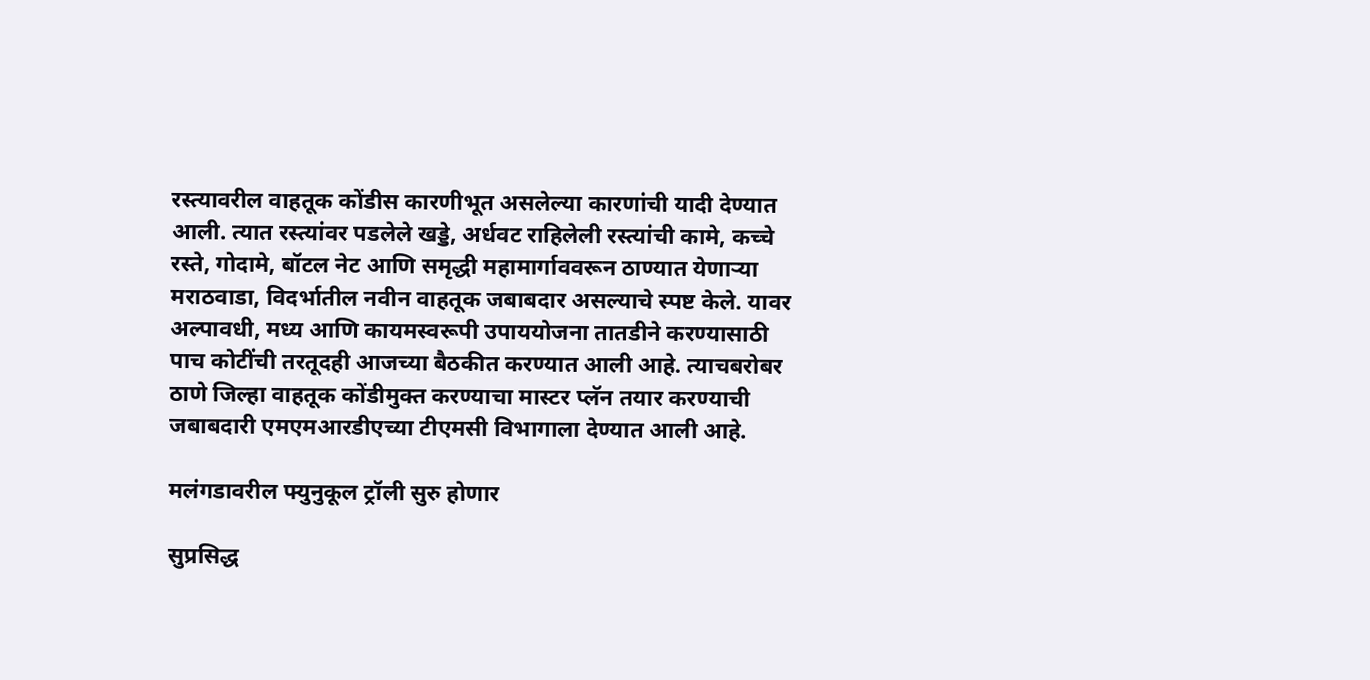रस्त्यावरील वाहतूक कोंडीस कारणीभूत असलेल्या कारणांची यादी देण्यात आली. त्यात रस्त्यांवर पडलेले खड्डे, अर्धवट राहिलेली रस्त्यांची कामे, कच्चे रस्ते, गोदामे, बॉटल नेट आणि समृद्धी महामार्गाववरून ठाण्यात येणाऱ्या मराठवाडा, विदर्भातील नवीन वाहतूक जबाबदार असल्याचे स्पष्ट केले. यावर अल्पावधी, मध्य आणि कायमस्वरूपी उपाययोजना तातडीने करण्यासाठी पाच कोटींची तरतूदही आजच्या बैठकीत करण्यात आली आहे. त्याचबरोबर ठाणे जिल्हा वाहतूक कोंडीमुक्त करण्याचा मास्टर प्लॅन तयार करण्याची जबाबदारी एमएमआरडीएच्या टीएमसी विभागाला देण्यात आली आहे.

मलंगडावरील फ्युनुकूल ट्रॉली सुरु होणार

सुप्रसिद्ध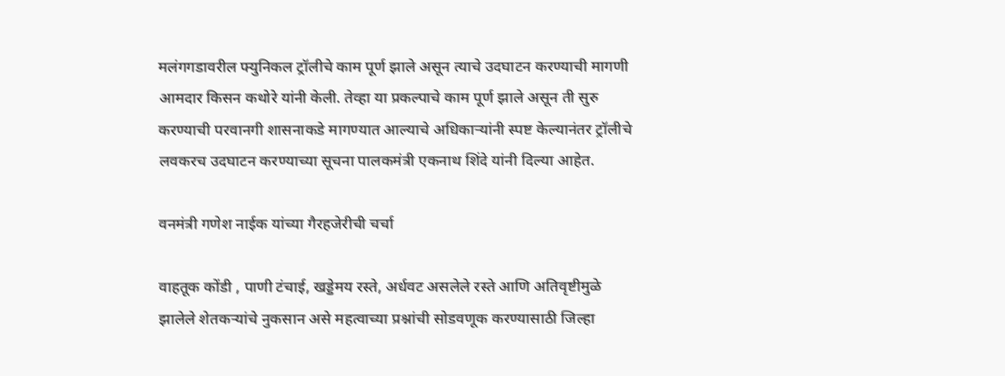मलंगगडावरील फ्युनिकल ट्रॉलीचे काम पूर्ण झाले असून त्याचे उदघाटन करण्याची मागणी आमदार किसन कथोरे यांनी केली. तेव्हा या प्रकल्पाचे काम पूर्ण झाले असून ती सुरु करण्याची परवानगी शासनाकडे मागण्यात आल्याचे अधिकाऱ्यांनी स्पष्ट केल्यानंतर ट्रॉलीचे लवकरच उदघाटन करण्याच्या सूचना पालकमंत्री एकनाथ शिंदे यांनी दिल्या आहेत.

वनमंत्री गणेश नाईक यांच्या गैरहजेरीची चर्चा

वाहतूक कोंडी , पाणी टंचाई, खड्डेमय रस्ते, अर्धवट असलेले रस्ते आणि अतिवृष्टीमुळे झालेले शेतकऱ्यांचे नुकसान असे महत्वाच्या प्रश्नांची सोडवणूक करण्यासाठी जिल्हा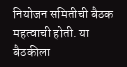नियोजन समितीची बैठक महत्वाची होती. या बैठकीला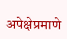अपेक्षेप्रमाणे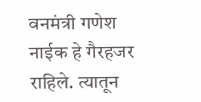वनमंत्री गणेश नाईक हे गैरहजर राहिले. त्यातून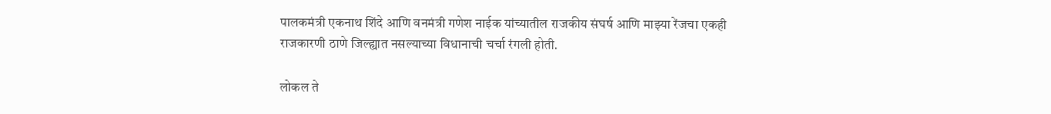पालकमंत्री एकनाथ शिंदे आणि वनमंत्री गणेश नाईक यांच्यातील राजकीय संघर्ष आणि माझ्या रेंजचा एकही राजकारणी ठाणे जिल्ह्यात नसल्याच्या विधानाची चर्चा रंगली होती.

लोकल ते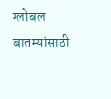ग्लोबल बातम्यांसाठी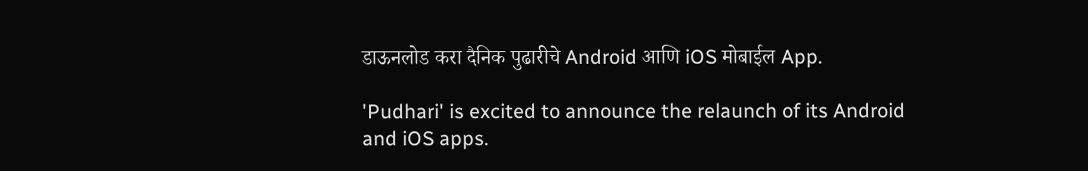डाऊनलोड करा दैनिक पुढारीचे Android आणि iOS मोबाईल App.

'Pudhari' is excited to announce the relaunch of its Android and iOS apps.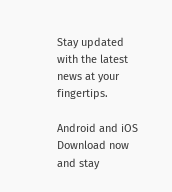Stay updated with the latest news at your fingertips.

Android and iOS Download now and stay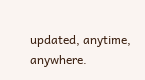updated, anytime, anywhere.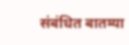संबंधित बातम्या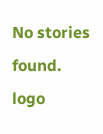No stories found.
logo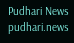Pudhari News
pudhari.news